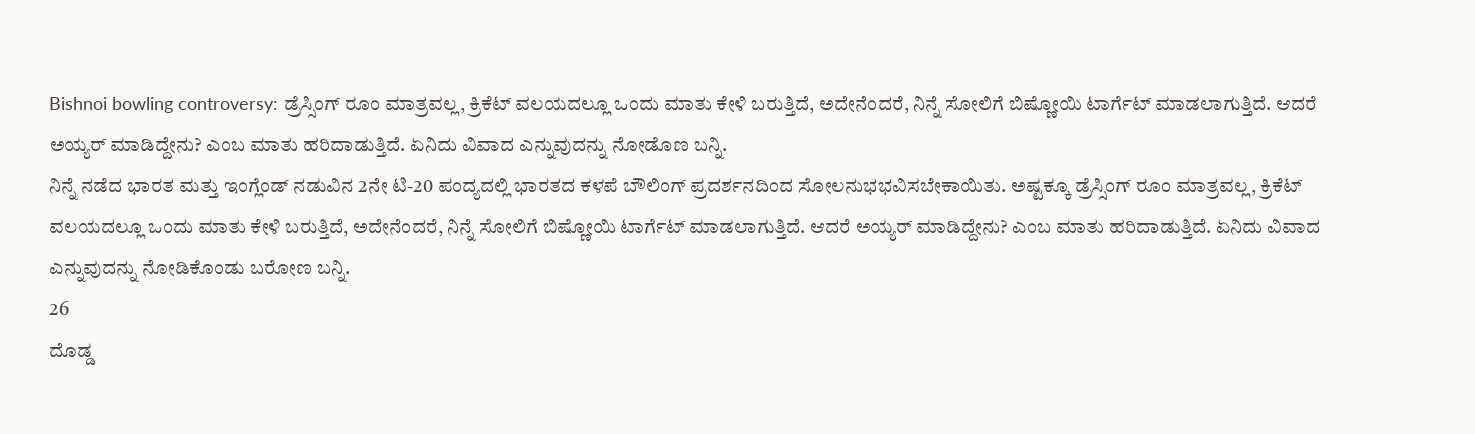Bishnoi bowling controversy: ಡ್ರೆಸ್ಸಿಂಗ್ ರೂಂ ಮಾತ್ರವಲ್ಲ, ಕ್ರಿಕೆಟ್ ವಲಯದಲ್ಲೂ ಒಂದು ಮಾತು ಕೇಳಿ ಬರುತ್ತಿದೆ, ಅದೇನೆಂದರೆ, ನಿನ್ನೆ ಸೋಲಿಗೆ ಬಿಷ್ಣೋಯಿ ಟಾರ್ಗೆಟ್ ಮಾಡಲಾಗುತ್ತಿದೆ. ಆದರೆ ಅಯ್ಯರ್ ಮಾಡಿದ್ದೇನು? ಎಂಬ ಮಾತು ಹರಿದಾಡುತ್ತಿದೆ. ಏನಿದು ವಿವಾದ ಎನ್ನುವುದನ್ನು ನೋಡೊಣ ಬನ್ನಿ.
ನಿನ್ನೆ ನಡೆದ ಭಾರತ ಮತ್ತು ಇಂಗ್ಲೆಂಡ್ ನಡುವಿನ 2ನೇ ಟಿ-20 ಪಂದ್ಯದಲ್ಲಿ ಭಾರತದ ಕಳಪೆ ಬೌಲಿಂಗ್ ಪ್ರದರ್ಶನದಿಂದ ಸೋಲನುಭಭವಿಸಬೇಕಾಯಿತು. ಅಷ್ಟಕ್ಕೂ ಡ್ರೆಸ್ಸಿಂಗ್ ರೂಂ ಮಾತ್ರವಲ್ಲ, ಕ್ರಿಕೆಟ್ ವಲಯದಲ್ಲೂ ಒಂದು ಮಾತು ಕೇಳಿ ಬರುತ್ತಿದೆ, ಅದೇನೆಂದರೆ, ನಿನ್ನೆ ಸೋಲಿಗೆ ಬಿಷ್ಣೋಯಿ ಟಾರ್ಗೆಟ್ ಮಾಡಲಾಗುತ್ತಿದೆ. ಆದರೆ ಅಯ್ಯರ್ ಮಾಡಿದ್ದೇನು? ಎಂಬ ಮಾತು ಹರಿದಾಡುತ್ತಿದೆ. ಏನಿದು ವಿವಾದ ಎನ್ನುವುದನ್ನು ನೋಡಿಕೊಂಡು ಬರೋಣ ಬನ್ನಿ.
26
ದೊಡ್ಡ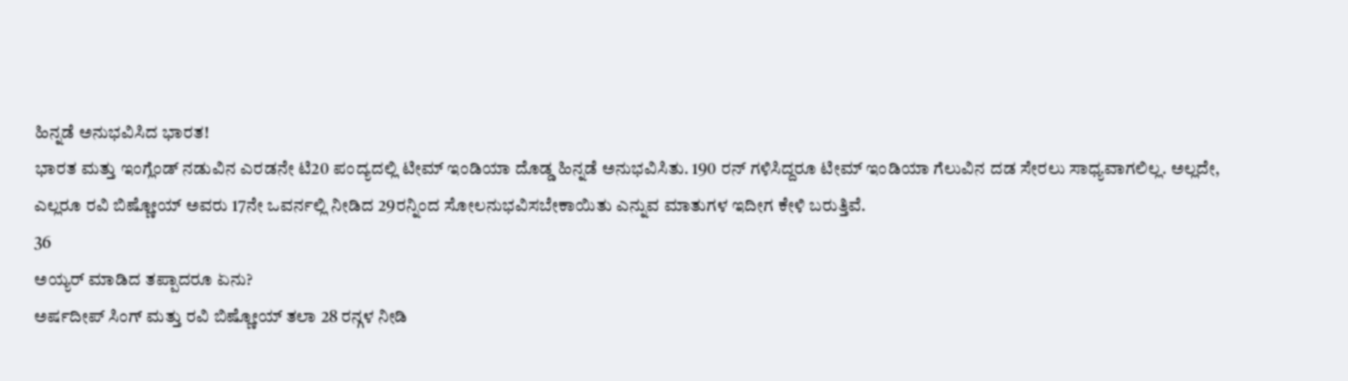ಹಿನ್ನಡೆ ಅನುಭವಿಸಿದ ಭಾರತ!
ಭಾರತ ಮತ್ತು ಇಂಗ್ಲೆಂಡ್ ನಡುವಿನ ಎರಡನೇ ಟಿ20 ಪಂದ್ಯದಲ್ಲಿ ಟೀಮ್ ಇಂಡಿಯಾ ದೊಡ್ಡ ಹಿನ್ನಡೆ ಅನುಭವಿಸಿತು. 190 ರನ್ ಗಳಿಸಿದ್ದರೂ ಟೀಮ್ ಇಂಡಿಯಾ ಗೆಲುವಿನ ದಡ ಸೇರಲು ಸಾಧ್ಯವಾಗಲಿಲ್ಲ. ಅಲ್ಲದೇ, ಎಲ್ಲರೂ ರವಿ ಬಿಷ್ಣೋಯ್ ಅವರು 17ನೇ ಒವರ್ನಲ್ಲಿ ನೀಡಿದ 29ರನ್ನಿಂದ ಸೋಲನುಭವಿಸಬೇಕಾಯಿತು ಎನ್ನುವ ಮಾತುಗಳ ಇದೀಗ ಕೇಳಿ ಬರುತ್ತಿವೆ.
36
ಅಯ್ಯರ್ ಮಾಡಿದ ತಪ್ಪಾದರೂ ಏನು?
ಅರ್ಷದೀಪ್ ಸಿಂಗ್ ಮತ್ತು ರವಿ ಬಿಷ್ಣೋಯ್ ತಲಾ 28 ರನ್ಗಳ ನೀಡಿ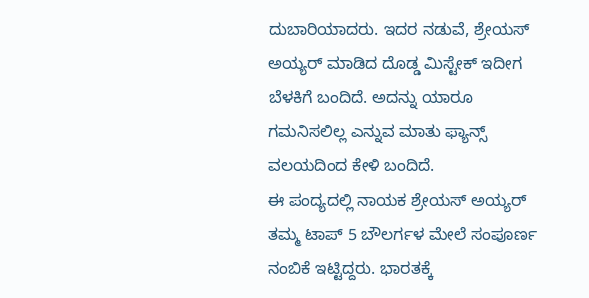ದುಬಾರಿಯಾದರು. ಇದರ ನಡುವೆ, ಶ್ರೇಯಸ್ ಅಯ್ಯರ್ ಮಾಡಿದ ದೊಡ್ಡ ಮಿಸ್ಟೇಕ್ ಇದೀಗ ಬೆಳಕಿಗೆ ಬಂದಿದೆ. ಅದನ್ನು ಯಾರೂ ಗಮನಿಸಲಿಲ್ಲ ಎನ್ನುವ ಮಾತು ಫ್ಯಾನ್ಸ್ ವಲಯದಿಂದ ಕೇಳಿ ಬಂದಿದೆ.
ಈ ಪಂದ್ಯದಲ್ಲಿ ನಾಯಕ ಶ್ರೇಯಸ್ ಅಯ್ಯರ್ ತಮ್ಮ ಟಾಪ್ 5 ಬೌಲರ್ಗಳ ಮೇಲೆ ಸಂಪೂರ್ಣ ನಂಬಿಕೆ ಇಟ್ಟಿದ್ದರು. ಭಾರತಕ್ಕೆ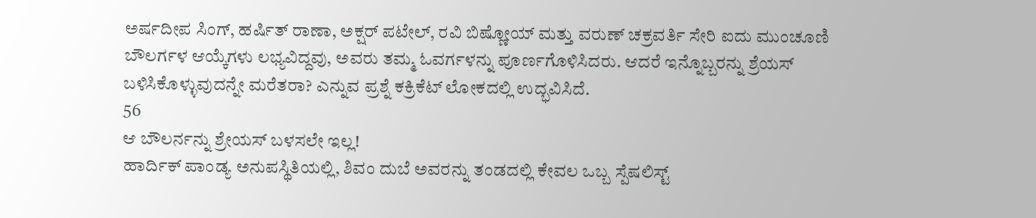ಅರ್ಷದೀಪ ಸಿಂಗ್, ಹರ್ಷಿತ್ ರಾಣಾ, ಅಕ್ಷರ್ ಪಟೇಲ್, ರವಿ ಬಿಷ್ಣೋಯ್ ಮತ್ತು ವರುಣ್ ಚಕ್ರವರ್ತಿ ಸೇರಿ ಐದು ಮುಂಚೂಣಿ ಬೌಲರ್ಗಳ ಆಯ್ಕೆಗಳು ಲಭ್ಯವಿದ್ದವು, ಅವರು ತಮ್ಮ ಓವರ್ಗಳನ್ನು ಪೂರ್ಣಗೊಳಿಸಿದರು. ಆದರೆ ಇನ್ನೊಬ್ಬರನ್ನು ಶ್ರೆಯಸ್ ಬಳಿಸಿಕೊಳ್ಳುವುದನ್ನೇ ಮರೆತರಾ? ಎನ್ನುವ ಪ್ರಶ್ನೆ ಕಕ್ರಿಕೆಟ್ ಲೋಕದಲ್ಲಿ ಉದ್ಭವಿಸಿದೆ.
56
ಆ ಬೌಲರ್ನನ್ನು ಶ್ರೇಯಸ್ ಬಳಸಲೇ ಇಲ್ಲ!
ಹಾರ್ದಿಕ್ ಪಾಂಡ್ಯ ಅನುಪಸ್ಥಿತಿಯಲ್ಲಿ, ಶಿವಂ ದುಬೆ ಅವರನ್ನು ತಂಡದಲ್ಲಿ ಕೇವಲ ಒಬ್ಬ ಸ್ಪೆಷಲಿಸ್ಟ್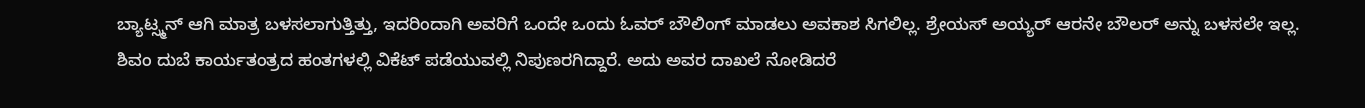ಬ್ಯಾಟ್ಸ್ಮನ್ ಆಗಿ ಮಾತ್ರ ಬಳಸಲಾಗುತ್ತಿತ್ತು, ಇದರಿಂದಾಗಿ ಅವರಿಗೆ ಒಂದೇ ಒಂದು ಓವರ್ ಬೌಲಿಂಗ್ ಮಾಡಲು ಅವಕಾಶ ಸಿಗಲಿಲ್ಲ. ಶ್ರೇಯಸ್ ಅಯ್ಯರ್ ಆರನೇ ಬೌಲರ್ ಅನ್ನು ಬಳಸಲೇ ಇಲ್ಲ. ಶಿವಂ ದುಬೆ ಕಾರ್ಯತಂತ್ರದ ಹಂತಗಳಲ್ಲಿ ವಿಕೆಟ್ ಪಡೆಯುವಲ್ಲಿ ನಿಪುಣರಗಿದ್ದಾರೆ. ಅದು ಅವರ ದಾಖಲೆ ನೋಡಿದರೆ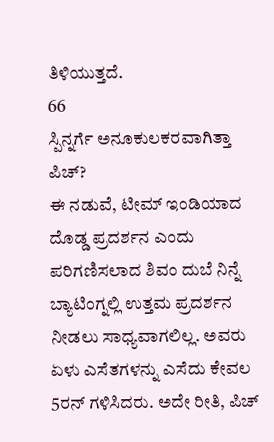ತಿಳಿಯುತ್ತದೆ.
66
ಸ್ಪಿನ್ನರ್ಗೆ ಅನೂಕುಲಕರವಾಗಿತ್ತಾ ಪಿಚ್?
ಈ ನಡುವೆ, ಟೀಮ್ ಇಂಡಿಯಾದ ದೊಡ್ಡ ಪ್ರದರ್ಶನ ಎಂದು ಪರಿಗಣಿಸಲಾದ ಶಿವಂ ದುಬೆ ನಿನ್ನೆ ಬ್ಯಾಟಿಂಗ್ನಲ್ಲಿ ಉತ್ತಮ ಪ್ರದರ್ಶನ ನೀಡಲು ಸಾಧ್ಯವಾಗಲಿಲ್ಲ. ಅವರು ಏಳು ಎಸೆತಗಳನ್ನು ಎಸೆದು ಕೇವಲ 5ರನ್ ಗಳಿಸಿದರು. ಅದೇ ರೀತಿ, ಪಿಚ್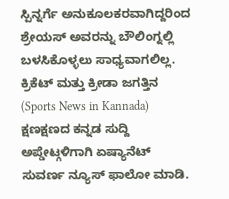ಸ್ಪಿನ್ನರ್ಗೆ ಅನುಕೂಲಕರವಾಗಿದ್ದರಿಂದ ಶ್ರೇಯಸ್ ಅವರನ್ನು ಬೌಲಿಂಗ್ನಲ್ಲಿ ಬಳಸಿಕೊಳ್ಳಲು ಸಾಧ್ಯವಾಗಲಿಲ್ಲ.
ಕ್ರಿಕೆಟ್ ಮತ್ತು ಕ್ರೀಡಾ ಜಗತ್ತಿನ (Sports News in Kannada) ಕ್ಷಣಕ್ಷಣದ ಕನ್ನಡ ಸುದ್ದಿ ಅಪ್ಡೇಟ್ಗಳಿಗಾಗಿ ಏಷ್ಯಾನೆಟ್ ಸುವರ್ಣ ನ್ಯೂಸ್ ಫಾಲೋ ಮಾಡಿ.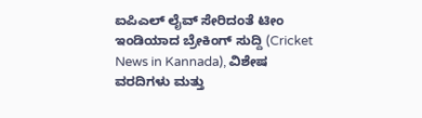ಐಪಿಎಲ್ ಲೈವ್ ಸೇರಿದಂತೆ ಟೀಂ ಇಂಡಿಯಾದ ಬ್ರೇಕಿಂಗ್ ಸುದ್ದಿ (Cricket News in Kannada), ವಿಶೇಷ ವರದಿಗಳು ಮತ್ತು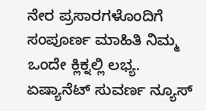ನೇರ ಪ್ರಸಾರಗಳೊಂದಿಗೆ ಸಂಪೂರ್ಣ ಮಾಹಿತಿ ನಿಮ್ಮ ಒಂದೇ ಕ್ಲಿಕ್ನಲ್ಲಿ ಲಭ್ಯ. ಏಷ್ಯಾನೆಟ್ ಸುವರ್ಣ ನ್ಯೂಸ್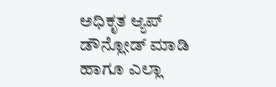ಅಧಿಕೃತ ಆ್ಯಪ್ ಡೌನ್ಲೋಡ್ ಮಾಡಿ ಹಾಗೂ ಎಲ್ಲಾ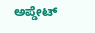ಅಪ್ಡೇಟ್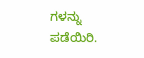ಗಳನ್ನು ಪಡೆಯಿರಿ.